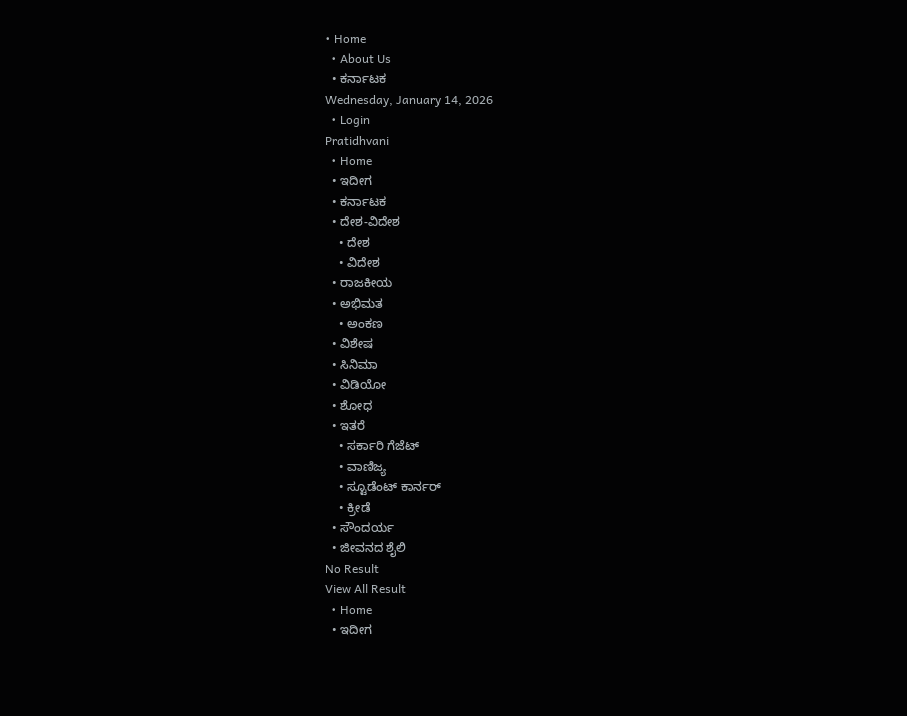• Home
  • About Us
  • ಕರ್ನಾಟಕ
Wednesday, January 14, 2026
  • Login
Pratidhvani
  • Home
  • ಇದೀಗ
  • ಕರ್ನಾಟಕ
  • ದೇಶ-ವಿದೇಶ
    • ದೇಶ
    • ವಿದೇಶ
  • ರಾಜಕೀಯ
  • ಅಭಿಮತ
    • ಅಂಕಣ
  • ವಿಶೇಷ
  • ಸಿನಿಮಾ
  • ವಿಡಿಯೋ
  • ಶೋಧ
  • ಇತರೆ
    • ಸರ್ಕಾರಿ ಗೆಜೆಟ್
    • ವಾಣಿಜ್ಯ
    • ಸ್ಟೂಡೆಂಟ್‌ ಕಾರ್ನರ್
    • ಕ್ರೀಡೆ
  • ಸೌಂದರ್ಯ
  • ಜೀವನದ ಶೈಲಿ
No Result
View All Result
  • Home
  • ಇದೀಗ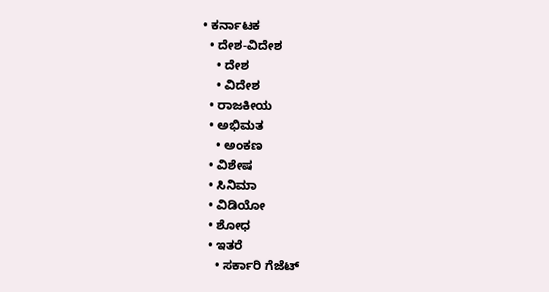• ಕರ್ನಾಟಕ
  • ದೇಶ-ವಿದೇಶ
    • ದೇಶ
    • ವಿದೇಶ
  • ರಾಜಕೀಯ
  • ಅಭಿಮತ
    • ಅಂಕಣ
  • ವಿಶೇಷ
  • ಸಿನಿಮಾ
  • ವಿಡಿಯೋ
  • ಶೋಧ
  • ಇತರೆ
    • ಸರ್ಕಾರಿ ಗೆಜೆಟ್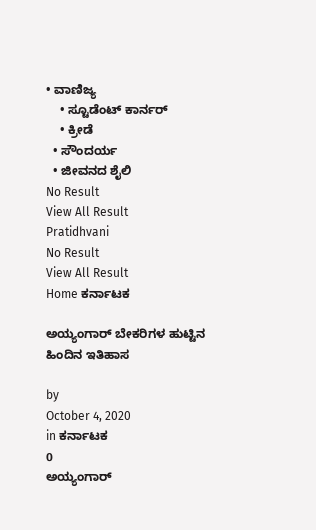• ವಾಣಿಜ್ಯ
    • ಸ್ಟೂಡೆಂಟ್‌ ಕಾರ್ನರ್
    • ಕ್ರೀಡೆ
  • ಸೌಂದರ್ಯ
  • ಜೀವನದ ಶೈಲಿ
No Result
View All Result
Pratidhvani
No Result
View All Result
Home ಕರ್ನಾಟಕ

ಅಯ್ಯಂಗಾರ್ ಬೇಕರಿಗಳ ಹುಟ್ಟಿನ ಹಿಂದಿನ ಇತಿಹಾಸ

by
October 4, 2020
in ಕರ್ನಾಟಕ
0
ಅಯ್ಯಂಗಾರ್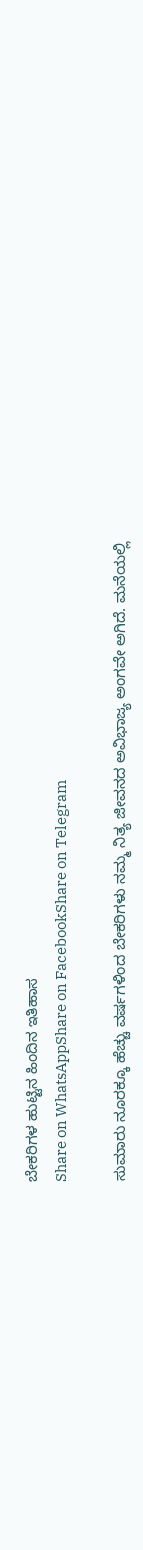ಬೇಕರಿಗಳ ಹುಟ್ಟಿನ ಹಿಂದಿನ ಇತಿಹಾಸ
Share on WhatsAppShare on FacebookShare on Telegram

ಸುಮಾರು ನೂರಕ್ಕೂ ಹೆಚ್ಚು ವರ್ಷಗಳಿಂದ ಬೇಕರಿಗಳು ನಮ್ಮ ನಿತ್ಯ ಜೀವನದ ಅವಿಭಾಜ್ಯ ಅಂಗವೇ ಅಗಿದೆ. ಮನೆಯಲ್ಲಿ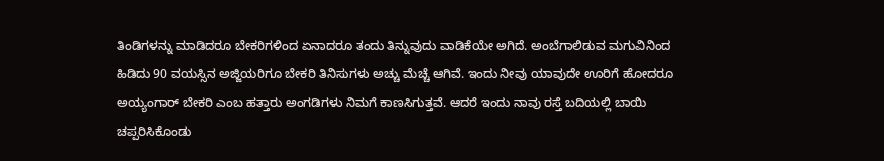ತಿಂಡಿಗಳನ್ನು ಮಾಡಿದರೂ ಬೇಕರಿಗಳಿಂದ ಏನಾದರೂ ತಂದು ತಿನ್ನುವುದು ವಾಡಿಕೆಯೇ ಅಗಿದೆ. ಅಂಬೆಗಾಲಿಡುವ ಮಗುವಿನಿಂದ ಹಿಡಿದು 90 ವಯಸ್ಸಿನ ಅಜ್ಜಿಯರಿಗೂ ಬೇಕರಿ ತಿನಿಸುಗಳು ಅಚ್ಚು ಮೆಚ್ಚೆ ಆಗಿವೆ. ಇಂದು ನೀವು ಯಾವುದೇ ಊರಿಗೆ ಹೋದರೂ ಅಯ್ಯಂಗಾರ್ ಬೇಕರಿ ಎಂಬ ಹತ್ತಾರು ಅಂಗಡಿಗಳು ನಿಮಗೆ ಕಾಣಸಿಗುತ್ತವೆ. ಆದರೆ ಇಂದು ನಾವು ರಸ್ತೆ ಬದಿಯಲ್ಲಿ ಬಾಯಿ ಚಪ್ಪರಿಸಿಕೊಂಡು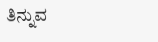ತಿನ್ನುವ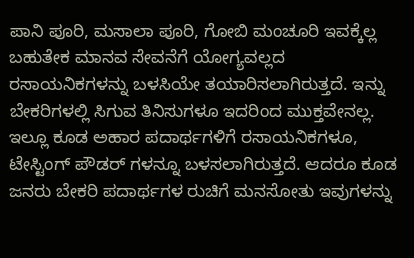ಪಾನಿ ಪೂರಿ, ಮಸಾಲಾ ಪೂರಿ, ಗೋಬಿ ಮಂಚೂರಿ ಇವಕ್ಕೆಲ್ಲ ಬಹುತೇಕ ಮಾನವ ಸೇವನೆಗೆ ಯೋಗ್ಯವಲ್ಲದ ರಸಾಯನಿಕಗಳನ್ನು ಬಳಸಿಯೇ ತಯಾರಿಸಲಾಗಿರುತ್ತದೆ. ಇನ್ನು ಬೇಕರಿಗಳಲ್ಲಿ ಸಿಗುವ ತಿನಿಸುಗಳೂ ಇದರಿಂದ ಮುಕ್ತವೇನಲ್ಲ. ಇಲ್ಲೂ ಕೂಡ ಅಹಾರ ಪದಾರ್ಥಗಳಿಗೆ ರಸಾಯನಿಕಗಳೂ, ಟೇಸ್ಟಿಂಗ್ ಪೌಡರ್ ಗಳನ್ನೂ ಬಳಸಲಾಗಿರುತ್ತದೆ. ಆದರೂ ಕೂಡ ಜನರು ಬೇಕರಿ ಪದಾರ್ಥಗಳ ರುಚಿಗೆ ಮನಸೋತು ಇವುಗಳನ್ನು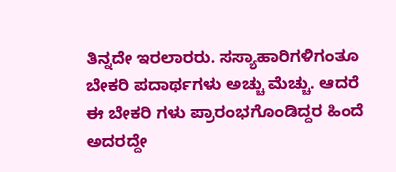ತಿನ್ನದೇ ಇರಲಾರರು. ಸಸ್ಯಾಹಾರಿಗಳಿಗಂತೂ ಬೇಕರಿ ಪದಾರ್ಥಗಳು ಅಚ್ಚು ಮೆಚ್ಚು. ಆದರೆ ಈ ಬೇಕರಿ ಗಳು ಪ್ರಾರಂಭಗೊಂಡಿದ್ದರ ಹಿಂದೆ ಅದರದ್ದೇ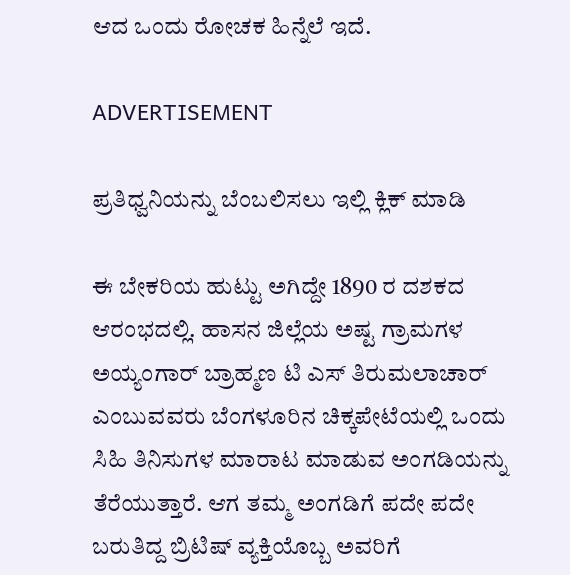ಆದ ಒಂದು ರೋಚಕ ಹಿನ್ನೆಲೆ ಇದೆ.

ADVERTISEMENT

ಪ್ರತಿಧ್ವನಿಯನ್ನು ಬೆಂಬಲಿಸಲು ಇಲ್ಲಿ ಕ್ಲಿಕ್‌ ಮಾಡಿ

ಈ ಬೇಕರಿಯ ಹುಟ್ಟು ಅಗಿದ್ದೇ 1890 ರ ದಶಕದ ಆರಂಭದಲ್ಲಿ. ಹಾಸನ ಜಿಲ್ಲೆಯ ಅಷ್ಟ ಗ್ರಾಮಗಳ ಅಯ್ಯಂಗಾರ್ ಬ್ರಾಹ್ಮಣ ಟಿ ಎಸ್ ತಿರುಮಲಾಚಾರ್ ಎಂಬುವವರು ಬೆಂಗಳೂರಿನ ಚಿಕ್ಕಪೇಟೆಯಲ್ಲಿ ಒಂದು ಸಿಹಿ ತಿನಿಸುಗಳ ಮಾರಾಟ ಮಾಡುವ ಅಂಗಡಿಯನ್ನು ತೆರೆಯುತ್ತಾರೆ. ಆಗ ತಮ್ಮ ಅಂಗಡಿಗೆ ಪದೇ ಪದೇ ಬರುತಿದ್ದ ಬ್ರಿಟಿಷ್ ವ್ಯಕ್ತಿಯೊಬ್ಬ ಅವರಿಗೆ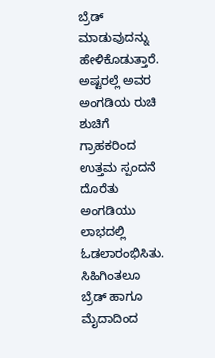ಬ್ರೆಡ್ ಮಾಡುವುದನ್ನು ಹೇಳಿಕೊಡುತ್ತಾರೆ. ಅಷ್ಟರಲ್ಲೆ ಅವರ ಅಂಗಡಿಯ ರುಚಿ ಶುಚಿಗೆ ಗ್ರಾಹಕರಿಂದ ಉತ್ತಮ ಸ್ಪಂದನೆ ದೊರೆತು ಅಂಗಡಿಯು ಲಾಭದಲ್ಲಿ ಓಡಲಾರಂಭಿಸಿತು. ಸಿಹಿಗಿಂತಲೂ ಬ್ರೆಡ್ ಹಾಗೂ ಮೈದಾದಿಂದ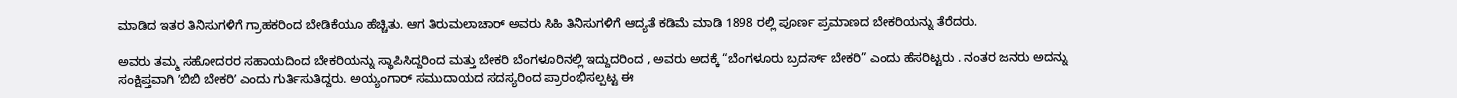ಮಾಡಿದ ಇತರ ತಿನಿಸುಗಳಿಗೆ ಗ್ರಾಹಕರಿಂದ ಬೇಡಿಕೆಯೂ ಹೆಚ್ಚಿತು. ಆಗ ತಿರುಮಲಾಚಾರ್ ಅವರು ಸಿಹಿ ತಿನಿಸುಗಳಿಗೆ ಆದ್ಯತೆ ಕಡಿಮೆ ಮಾಡಿ 1898 ರಲ್ಲಿ ಪೂರ್ಣ ಪ್ರಮಾಣದ ಬೇಕರಿಯನ್ನು ತೆರೆದರು.

ಅವರು ತಮ್ಮ ಸಹೋದರರ ಸಹಾಯದಿಂದ ಬೇಕರಿಯನ್ನು ಸ್ಥಾಪಿಸಿದ್ದರಿಂದ ಮತ್ತು ಬೇಕರಿ ಬೆಂಗಳೂರಿನಲ್ಲಿ ಇದ್ದುದರಿಂದ , ಅವರು ಅದಕ್ಕೆ “ಬೆಂಗಳೂರು ಬ್ರದರ್ಸ್ ಬೇಕರಿ” ಎಂದು ಹೆಸರಿಟ್ಟರು . ನಂತರ ಜನರು ಅದನ್ನು ಸಂಕ್ಷಿಪ್ತವಾಗಿ ʼಬಿಬಿ ಬೇಕರಿʼ ಎಂದು ಗುರ್ತಿಸುತಿದ್ದರು. ಅಯ್ಯಂಗಾರ್ ಸಮುದಾಯದ ಸದಸ್ಯರಿಂದ ಪ್ರಾರಂಭಿಸಲ್ಪಟ್ಟ ಈ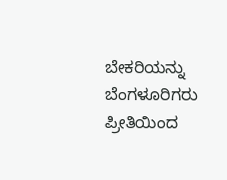ಬೇಕರಿಯನ್ನು ಬೆಂಗಳೂರಿಗರು ಪ್ರೀತಿಯಿಂದ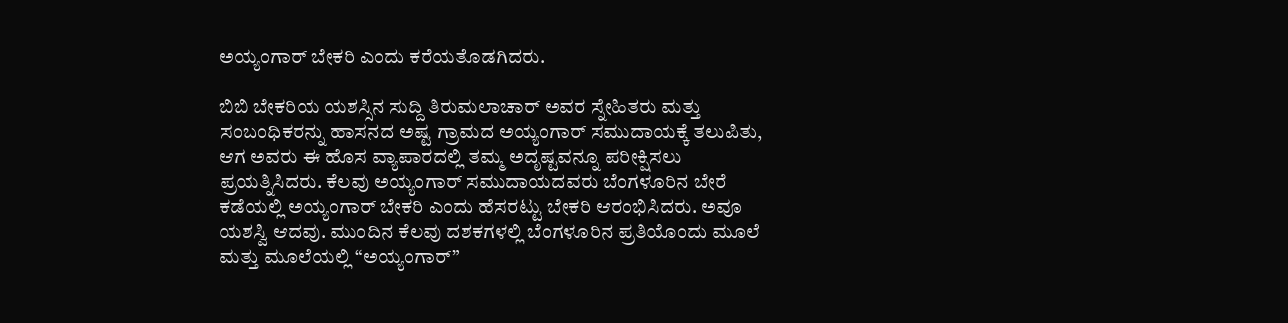ಅಯ್ಯಂಗಾರ್ ಬೇಕರಿ ಎಂದು ಕರೆಯತೊಡಗಿದರು.

ಬಿಬಿ ಬೇಕರಿಯ ಯಶಸ್ಸಿನ ಸುದ್ದಿ ತಿರುಮಲಾಚಾರ್ ಅವರ ಸ್ನೇಹಿತರು ಮತ್ತು ಸಂಬಂಧಿಕರನ್ನು ಹಾಸನದ ಅಷ್ಟ ಗ್ರಾಮದ ಅಯ್ಯಂಗಾರ್ ಸಮುದಾಯಕ್ಕೆ ತಲುಪಿತು, ಆಗ ಅವರು ಈ ಹೊಸ ವ್ಯಾಪಾರದಲ್ಲಿ ತಮ್ಮ ಅದೃಷ್ಟವನ್ನೂ ಪರೀಕ್ಷಿಸಲು ಪ್ರಯತ್ನಿಸಿದರು. ಕೆಲವು ಅಯ್ಯಂಗಾರ್ ಸಮುದಾಯದವರು ಬೆಂಗಳೂರಿನ ಬೇರೆ ಕಡೆಯಲ್ಲಿ ಅಯ್ಯಂಗಾರ್ ಬೇಕರಿ ಎಂದು ಹೆಸರಟ್ಟು ಬೇಕರಿ ಆರಂಭಿಸಿದರು. ಅವೂ ಯಶಸ್ವಿ ಆದವು. ಮುಂದಿನ ಕೆಲವು ದಶಕಗಳಲ್ಲಿ ಬೆಂಗಳೂರಿನ ಪ್ರತಿಯೊಂದು ಮೂಲೆ ಮತ್ತು ಮೂಲೆಯಲ್ಲಿ “ಅಯ್ಯಂಗಾರ್”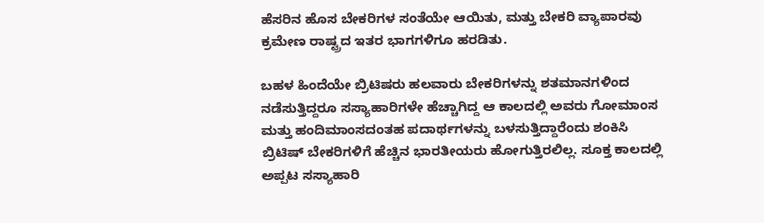ಹೆಸರಿನ ಹೊಸ ಬೇಕರಿಗಳ ಸಂತೆಯೇ ಆಯಿತು, ಮತ್ತು ಬೇಕರಿ ವ್ಯಾಪಾರವು ಕ್ರಮೇಣ ರಾಷ್ಟ್ರದ ಇತರ ಭಾಗಗಳಿಗೂ ಹರಡಿತು.

ಬಹಳ ಹಿಂದೆಯೇ ಬ್ರಿಟಿಷರು ಹಲವಾರು ಬೇಕರಿಗಳನ್ನು ಶತಮಾನಗಳಿಂದ ನಡೆಸುತ್ತಿದ್ದರೂ ಸಸ್ಯಾಹಾರಿಗಳೇ ಹೆಚ್ಚಾಗಿದ್ದ ಆ ಕಾಲದಲ್ಲಿ ಅವರು ಗೋಮಾಂಸ ಮತ್ತು ಹಂದಿಮಾಂಸದಂತಹ ಪದಾರ್ಥಗಳನ್ನು ಬಳಸುತ್ತಿದ್ದಾರೆಂದು ಶಂಕಿಸಿ ಬ್ರಿಟಿಷ್ ಬೇಕರಿಗಳಿಗೆ ಹೆಚ್ಚಿನ ಭಾರತೀಯರು ಹೋಗುತ್ತಿರಲಿಲ್ಲ. ಸೂಕ್ತ ಕಾಲದಲ್ಲಿ ಅಪ್ಪಟ ಸಸ್ಯಾಹಾರಿ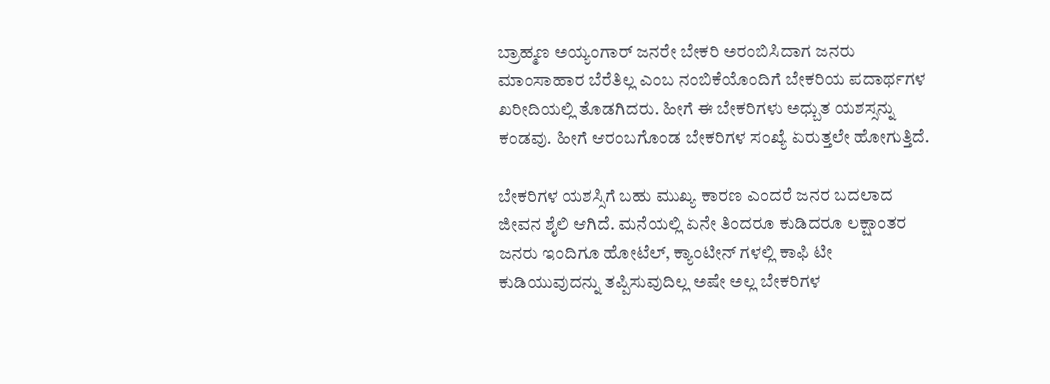ಬ್ರಾಹ್ಮಣ ಅಯ್ಯಂಗಾರ್ ಜನರೇ ಬೇಕರಿ ಅರಂಬಿಸಿದಾಗ ಜನರು ಮಾಂಸಾಹಾರ ಬೆರೆತಿಲ್ಲ ಎಂಬ ನಂಬಿಕೆಯೊಂದಿಗೆ ಬೇಕರಿಯ ಪದಾರ್ಥಗಳ ಖರೀದಿಯಲ್ಲಿ ತೊಡಗಿದರು. ಹೀಗೆ ಈ ಬೇಕರಿಗಳು ಅಧ್ಬುತ ಯಶಸ್ಸನ್ನು ಕಂಡವು. ಹೀಗೆ ಆರಂಬಗೊಂಡ ಬೇಕರಿಗಳ ಸಂಖ್ಯೆ ಏರುತ್ತಲೇ ಹೋಗುತ್ತಿದೆ.

ಬೇಕರಿಗಳ ಯಶಸ್ಸಿಗೆ ಬಹು ಮುಖ್ಯ ಕಾರಣ ಎಂದರೆ ಜನರ ಬದಲಾದ ಜೀವನ ಶೈಲಿ ಆಗಿದೆ. ಮನೆಯಲ್ಲಿ ಏನೇ ತಿಂದರೂ ಕುಡಿದರೂ ಲಕ್ಷಾಂತರ ಜನರು ಇಂದಿಗೂ ಹೋಟೆಲ್, ಕ್ಯಾಂಟೀನ್ ಗಳಲ್ಲಿ ಕಾಫಿ ಟೀ ಕುಡಿಯುವುದನ್ನು ತಪ್ಪಿಸುವುದಿಲ್ಲ ಅಷೇ ಅಲ್ಲ ಬೇಕರಿಗಳ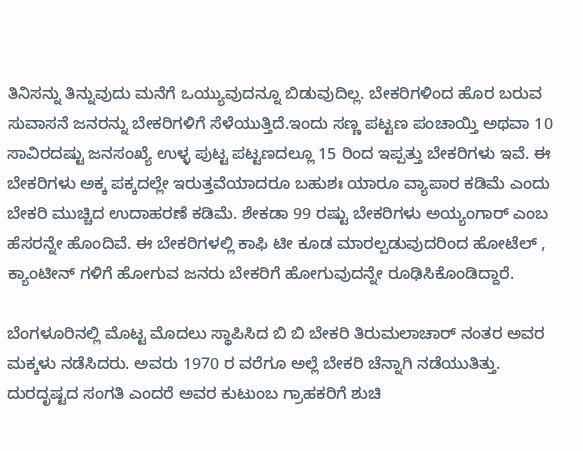ತಿನಿಸನ್ನು ತಿನ್ನುವುದು ಮನೆಗೆ ಒಯ್ಯುವುದನ್ನೂ ಬಿಡುವುದಿಲ್ಲ. ಬೇಕರಿಗಳಿಂದ ಹೊರ ಬರುವ ಸುವಾಸನೆ ಜನರನ್ನು ಬೇಕರಿಗಳಿಗೆ ಸೆಳೆಯುತ್ತಿದೆ.ಇಂದು ಸಣ್ಣ ಪಟ್ಟಣ ಪಂಚಾಯ್ತಿ ಅಥವಾ 10 ಸಾವಿರದಷ್ಟು ಜನಸಂಖ್ಯೆ ಉಳ್ಳ ಪುಟ್ಟ ಪಟ್ಟಣದಲ್ಲೂ 15 ರಿಂದ ಇಪ್ಪತ್ತು ಬೇಕರಿಗಳು ಇವೆ. ಈ ಬೇಕರಿಗಳು ಅಕ್ಕ ಪಕ್ಕದಲ್ಲೇ ಇರುತ್ತವೆಯಾದರೂ ಬಹುಶಃ ಯಾರೂ ವ್ಯಾಪಾರ ಕಡಿಮೆ ಎಂದು ಬೇಕರಿ ಮುಚ್ಚಿದ ಉದಾಹರಣೆ ಕಡಿಮೆ. ಶೇಕಡಾ 99 ರಷ್ಟು ಬೇಕರಿಗಳು ಅಯ್ಯಂಗಾರ್ ಎಂಬ ಹೆಸರನ್ನೇ ಹೊಂದಿವೆ. ಈ ಬೇಕರಿಗಳಲ್ಲಿ ಕಾಫಿ ಟೀ ಕೂಡ ಮಾರಲ್ಪಡುವುದರಿಂದ ಹೋಟೆಲ್ , ಕ್ಯಾಂಟೀನ್ ಗಳಿಗೆ ಹೋಗುವ ಜನರು ಬೇಕರಿಗೆ ಹೋಗುವುದನ್ನೇ ರೂಢಿಸಿಕೊಂಡಿದ್ದಾರೆ.

ಬೆಂಗಳೂರಿನಲ್ಲಿ ಮೊಟ್ಟ ಮೊದಲು ಸ್ಥಾಪಿಸಿದ ಬಿ ಬಿ ಬೇಕರಿ ತಿರುಮಲಾಚಾರ್ ನಂತರ ಅವರ ಮಕ್ಕಳು ನಡೆಸಿದರು. ಅವರು 1970 ರ ವರೆಗೂ ಅಲ್ಲೆ ಬೇಕರಿ ಚೆನ್ನಾಗಿ ನಡೆಯುತಿತ್ತು. ದುರದೃಷ್ಟದ ಸಂಗತಿ ಎಂದರೆ ಅವರ ಕುಟುಂಬ ಗ್ರಾಹಕರಿಗೆ ಶುಚಿ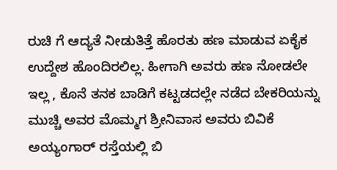ರುಚಿ ಗೆ ಆದ್ಯತೆ ನೀಡುತಿತ್ತೆ ಹೊರತು ಹಣ ಮಾಡುವ ಏಕೈಕ ಉದ್ದೇಶ ಹೊಂದಿರಲಿಲ್ಲ. ಹೀಗಾಗಿ ಅವರು ಹಣ ನೋಡಲೇ ಇಲ್ಲ , ಕೊನೆ ತನಕ ಬಾಡಿಗೆ ಕಟ್ಟಡದಲ್ಲೇ ನಡೆದ ಬೇಕರಿಯನ್ನು ಮುಚ್ಚಿ ಅವರ ಮೊಮ್ಮಗ ಶ್ರೀನಿವಾಸ ಅವರು ಬಿವಿಕೆ ಅಯ್ಯಂಗಾರ್ ರಸ್ತೆಯಲ್ಲಿ ಬಿ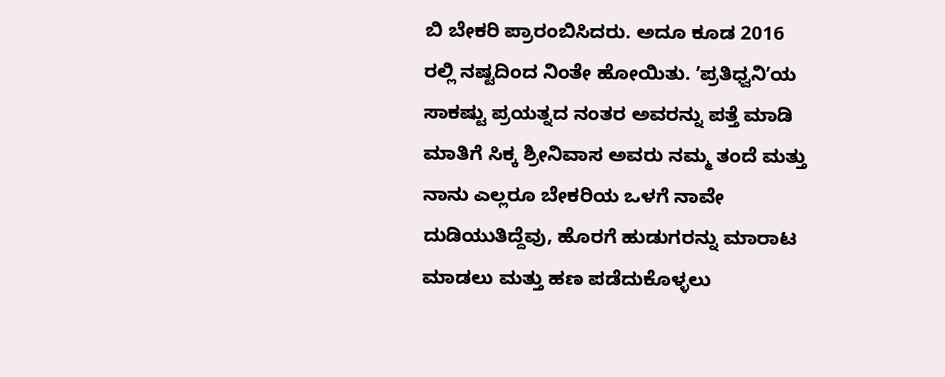ಬಿ ಬೇಕರಿ ಪ್ರಾರಂಬಿಸಿದರು. ಅದೂ ಕೂಡ 2016 ರಲ್ಲಿ ನಷ್ಟದಿಂದ ನಿಂತೇ ಹೋಯಿತು. ʼಪ್ರತಿಧ್ವನಿʼಯ ಸಾಕಷ್ಟು ಪ್ರಯತ್ನದ ನಂತರ ಅವರನ್ನು ಪತ್ತೆ ಮಾಡಿ ಮಾತಿಗೆ ಸಿಕ್ಕ ಶ್ರೀನಿವಾಸ ಅವರು ನಮ್ಮ ತಂದೆ ಮತ್ತು ನಾನು ಎಲ್ಲರೂ ಬೇಕರಿಯ ಒಳಗೆ ನಾವೇ ದುಡಿಯುತಿದ್ದೆವು, ಹೊರಗೆ ಹುಡುಗರನ್ನು ಮಾರಾಟ ಮಾಡಲು ಮತ್ತು ಹಣ ಪಡೆದುಕೊಳ್ಳಲು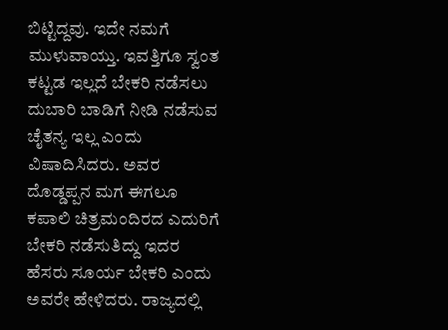ಬಿಟ್ಟಿದ್ದವು. ಇದೇ ನಮಗೆ ಮುಳುವಾಯ್ತು. ಇವತ್ತಿಗೂ ಸ್ವಂತ ಕಟ್ಟಡ ಇಲ್ಲದೆ ಬೇಕರಿ ನಡೆಸಲು ದುಬಾರಿ ಬಾಡಿಗೆ ನೀಡಿ ನಡೆಸುವ ಚೈತನ್ಯ ಇಲ್ಲ ಎಂದು ವಿಷಾದಿಸಿದರು. ಅವರ ದೊಡ್ಡಪ್ಪನ ಮಗ ಈಗಲೂ ಕಪಾಲಿ ಚಿತ್ರಮಂದಿರದ ಎದುರಿಗೆ ಬೇಕರಿ ನಡೆಸುತಿದ್ದು ಇದರ ಹೆಸರು ಸೂರ್ಯ ಬೇಕರಿ ಎಂದು ಅವರೇ ಹೇಳಿದರು. ರಾಜ್ಯದಲ್ಲಿ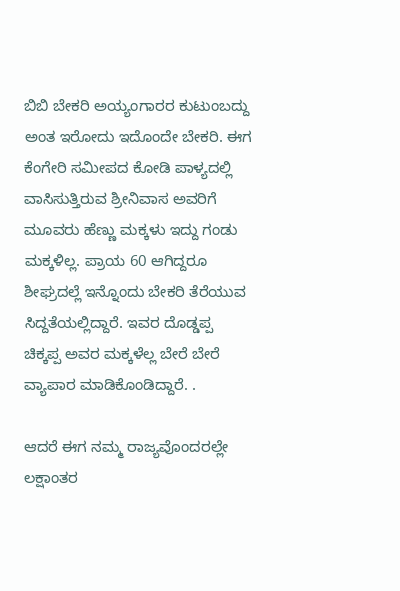ಬಿಬಿ ಬೇಕರಿ ಅಯ್ಯಂಗಾರರ ಕುಟುಂಬದ್ದು ಅಂತ ಇರೋದು ಇದೊಂದೇ ಬೇಕರಿ. ಈಗ ಕೆಂಗೇರಿ ಸಮೀಪದ ಕೋಡಿ ಪಾಳ್ಯದಲ್ಲಿ ವಾಸಿಸುತ್ತಿರುವ ಶ್ರೀನಿವಾಸ ಅವರಿಗೆ ಮೂವರು ಹೆಣ್ಣು ಮಕ್ಕಳು ಇದ್ದು ಗಂಡು ಮಕ್ಕಳಿಲ್ಲ. ಪ್ರಾಯ 60 ಆಗಿದ್ದರೂ ಶೀಘ್ರದಲ್ಲೆ ಇನ್ನೊಂದು ಬೇಕರಿ ತೆರೆಯುವ ಸಿದ್ದತೆಯಲ್ಲಿದ್ದಾರೆ. ಇವರ ದೊಡ್ಡಪ್ಪ ಚಿಕ್ಕಪ್ಪ ಅವರ ಮಕ್ಕಳೆಲ್ಲ ಬೇರೆ ಬೇರೆ ವ್ಯಾಪಾರ ಮಾಡಿಕೊಂಡಿದ್ದಾರೆ. .

ಆದರೆ ಈಗ ನಮ್ಮ ರಾಜ್ಯವೊಂದರಲ್ಲೇ ಲಕ್ಷಾಂತರ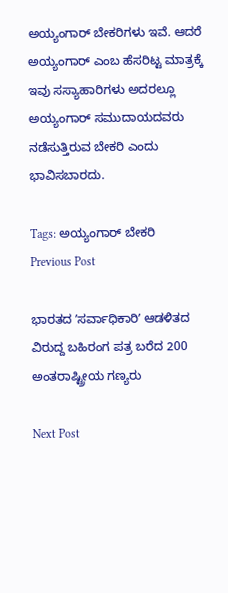ಅಯ್ಯಂಗಾರ್ ಬೇಕರಿಗಳು ಇವೆ. ಆದರೆ ಅಯ್ಯಂಗಾರ್ ಎಂಬ ಹೆಸರಿಟ್ಟ ಮಾತ್ರಕ್ಕೆ ಇವು ಸಸ್ಯಾಹಾರಿಗಳು ಅದರಲ್ಲೂ ಅಯ್ಯಂಗಾರ್ ಸಮುದಾಯದವರು ನಡೆಸುತ್ತಿರುವ ಬೇಕರಿ ಎಂದು ಭಾವಿಸಬಾರದು.

Tags: ಅಯ್ಯಂಗಾರ್‌ ಬೇಕರಿ
Previous Post

ಭಾರತದ ʼಸರ್ವಾಧಿಕಾರಿʼ ಆಡಳಿತದ ವಿರುದ್ದ ಬಹಿರಂಗ ಪತ್ರ ಬರೆದ 200 ಅಂತರಾಷ್ಟ್ರೀಯ ಗಣ್ಯರು

Next Post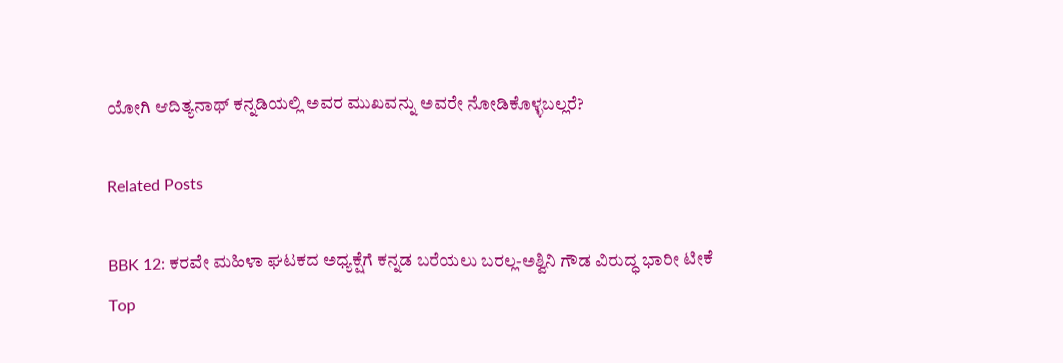ಯೋಗಿ ಆದಿತ್ಯನಾಥ್ ಕನ್ನಡಿಯಲ್ಲಿ ಅವರ ಮುಖವನ್ನು ಅವರೇ ನೋಡಿಕೊಳ್ಳಬಲ್ಲರೆ?

Related Posts

BBK 12: ಕರವೇ ಮಹಿಳಾ ಘಟಕದ ಅಧ್ಯಕ್ಷೆಗೆ ಕನ್ನಡ ಬರೆಯಲು ಬರಲ್ಲ-ಅಶ್ವಿನಿ ಗೌಡ ವಿರುದ್ಧ ಭಾರೀ ಟೀಕೆ
Top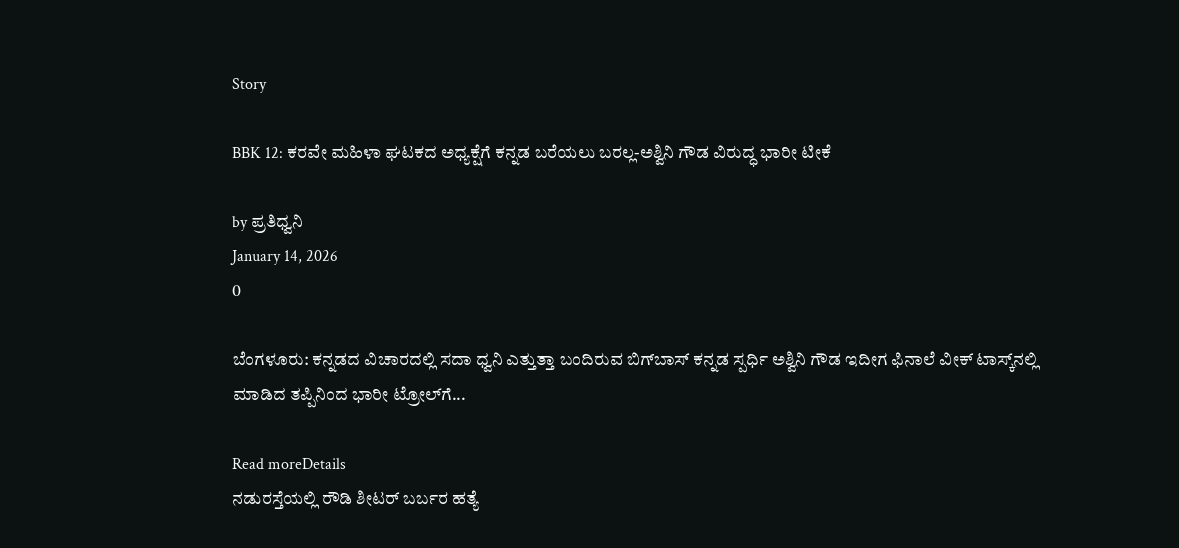Story

BBK 12: ಕರವೇ ಮಹಿಳಾ ಘಟಕದ ಅಧ್ಯಕ್ಷೆಗೆ ಕನ್ನಡ ಬರೆಯಲು ಬರಲ್ಲ-ಅಶ್ವಿನಿ ಗೌಡ ವಿರುದ್ಧ ಭಾರೀ ಟೀಕೆ

by ಪ್ರತಿಧ್ವನಿ
January 14, 2026
0

ಬೆಂಗಳೂರು: ಕನ್ನಡದ ವಿಚಾರದಲ್ಲಿ ಸದಾ ಧ್ವನಿ ಎತ್ತುತ್ತಾ ಬಂದಿರುವ ಬಿಗ್‌ಬಾಸ್ ಕನ್ನಡ ಸ್ಪರ್ಧಿ ಅಶ್ವಿನಿ ಗೌಡ ಇದೀಗ ಫಿನಾಲೆ ವೀಕ್ ಟಾಸ್ಕ್‌ನಲ್ಲಿ ಮಾಡಿದ ತಪ್ಪಿನಿಂದ ಭಾರೀ ಟ್ರೋಲ್‌ಗೆ...

Read moreDetails
ನಡುರಸ್ತೆಯಲ್ಲಿ ರೌಡಿ ಶೀಟರ್ ಬರ್ಬರ ಹತ್ಯೆ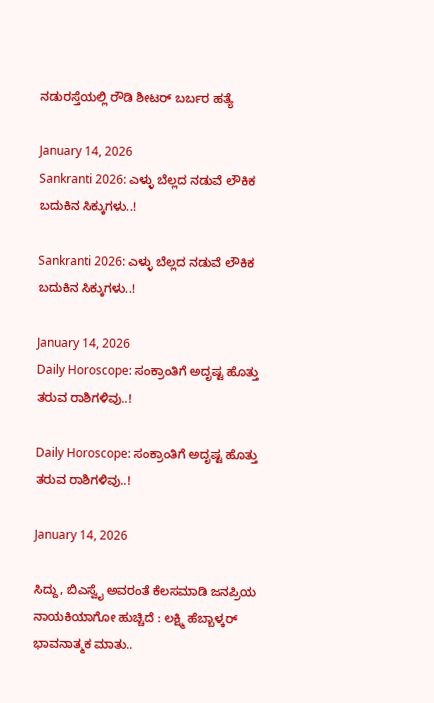ನಡುರಸ್ತೆಯಲ್ಲಿ ರೌಡಿ ಶೀಟರ್ ಬರ್ಬರ ಹತ್ಯೆ

January 14, 2026
Sankranti 2026: ಎಳ್ಳು ಬೆಲ್ಲದ ನಡುವೆ ಲೌಕಿಕ ಬದುಕಿನ ಸಿಕ್ಕುಗಳು..!

Sankranti 2026: ಎಳ್ಳು ಬೆಲ್ಲದ ನಡುವೆ ಲೌಕಿಕ ಬದುಕಿನ ಸಿಕ್ಕುಗಳು..!

January 14, 2026
Daily Horoscope: ಸಂಕ್ರಾಂತಿಗೆ ಅದೃಷ್ಟ ಹೊತ್ತು ತರುವ ರಾಶಿಗಳಿವು..!

Daily Horoscope: ಸಂಕ್ರಾಂತಿಗೆ ಅದೃಷ್ಟ ಹೊತ್ತು ತರುವ ರಾಶಿಗಳಿವು..!

January 14, 2026

ಸಿದ್ದು, ಬಿಎಸ್ವೈ ಅವರಂತೆ ಕೆಲಸಮಾಡಿ ಜನಪ್ರಿಯ ನಾಯಕಿಯಾಗೋ ಹುಚ್ಚಿದೆ : ಲಕ್ಷ್ಮಿ ಹೆಬ್ಬಾಳ್ಕರ್ ಭಾವನಾತ್ಮಕ ಮಾತು..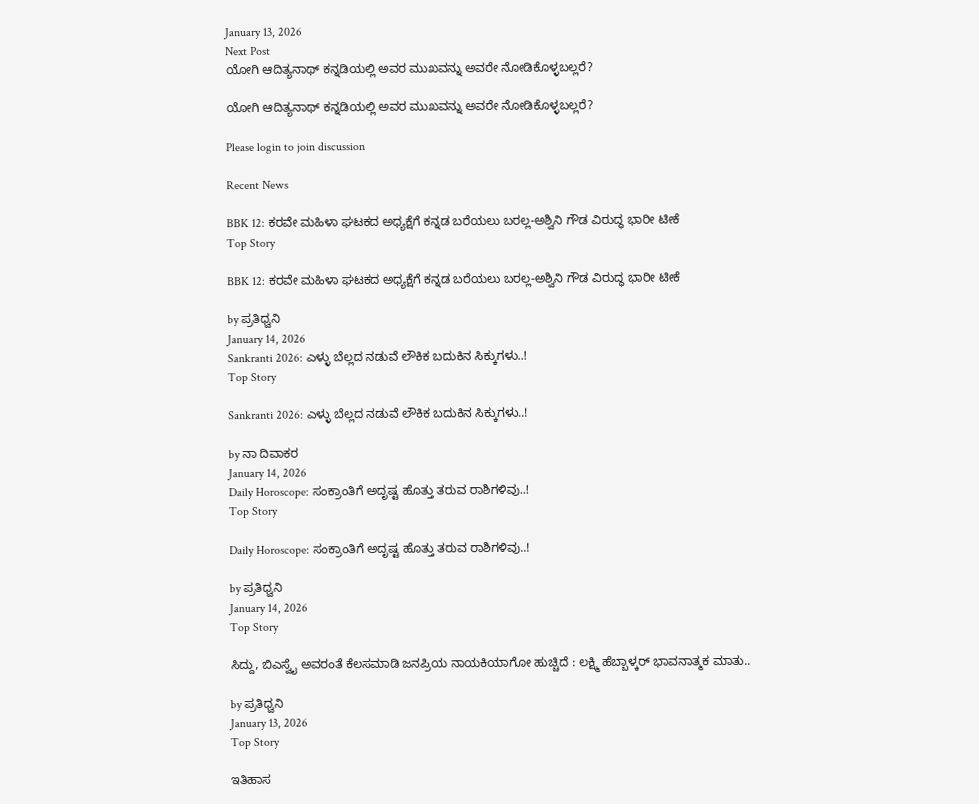January 13, 2026
Next Post
ಯೋಗಿ ಆದಿತ್ಯನಾಥ್ ಕನ್ನಡಿಯಲ್ಲಿ ಅವರ ಮುಖವನ್ನು ಅವರೇ ನೋಡಿಕೊಳ್ಳಬಲ್ಲರೆ?

ಯೋಗಿ ಆದಿತ್ಯನಾಥ್ ಕನ್ನಡಿಯಲ್ಲಿ ಅವರ ಮುಖವನ್ನು ಅವರೇ ನೋಡಿಕೊಳ್ಳಬಲ್ಲರೆ?

Please login to join discussion

Recent News

BBK 12: ಕರವೇ ಮಹಿಳಾ ಘಟಕದ ಅಧ್ಯಕ್ಷೆಗೆ ಕನ್ನಡ ಬರೆಯಲು ಬರಲ್ಲ-ಅಶ್ವಿನಿ ಗೌಡ ವಿರುದ್ಧ ಭಾರೀ ಟೀಕೆ
Top Story

BBK 12: ಕರವೇ ಮಹಿಳಾ ಘಟಕದ ಅಧ್ಯಕ್ಷೆಗೆ ಕನ್ನಡ ಬರೆಯಲು ಬರಲ್ಲ-ಅಶ್ವಿನಿ ಗೌಡ ವಿರುದ್ಧ ಭಾರೀ ಟೀಕೆ

by ಪ್ರತಿಧ್ವನಿ
January 14, 2026
Sankranti 2026: ಎಳ್ಳು ಬೆಲ್ಲದ ನಡುವೆ ಲೌಕಿಕ ಬದುಕಿನ ಸಿಕ್ಕುಗಳು..!
Top Story

Sankranti 2026: ಎಳ್ಳು ಬೆಲ್ಲದ ನಡುವೆ ಲೌಕಿಕ ಬದುಕಿನ ಸಿಕ್ಕುಗಳು..!

by ನಾ ದಿವಾಕರ
January 14, 2026
Daily Horoscope: ಸಂಕ್ರಾಂತಿಗೆ ಅದೃಷ್ಟ ಹೊತ್ತು ತರುವ ರಾಶಿಗಳಿವು..!
Top Story

Daily Horoscope: ಸಂಕ್ರಾಂತಿಗೆ ಅದೃಷ್ಟ ಹೊತ್ತು ತರುವ ರಾಶಿಗಳಿವು..!

by ಪ್ರತಿಧ್ವನಿ
January 14, 2026
Top Story

ಸಿದ್ದು, ಬಿಎಸ್ವೈ ಅವರಂತೆ ಕೆಲಸಮಾಡಿ ಜನಪ್ರಿಯ ನಾಯಕಿಯಾಗೋ ಹುಚ್ಚಿದೆ : ಲಕ್ಷ್ಮಿ ಹೆಬ್ಬಾಳ್ಕರ್ ಭಾವನಾತ್ಮಕ ಮಾತು..

by ಪ್ರತಿಧ್ವನಿ
January 13, 2026
Top Story

ಇತಿಹಾಸ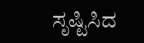ಸೃಷ್ಟಿಸಿದ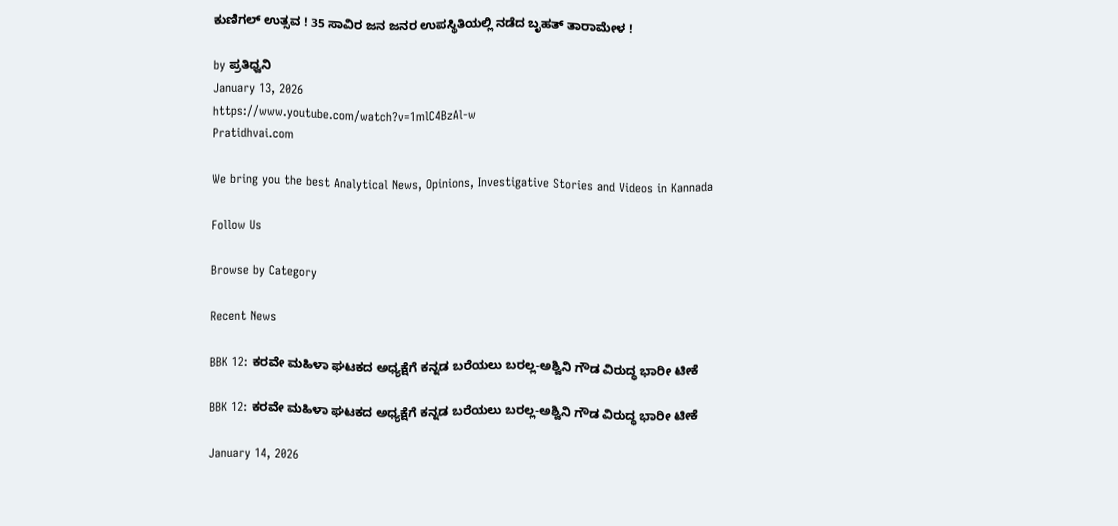ಕುಣಿಗಲ್ ಉತ್ಸವ ! 35 ಸಾವಿರ ಜನ ಜನರ ಉಪಸ್ಥಿತಿಯಲ್ಲಿ ನಡೆದ ಬೃಹತ್ ತಾರಾಮೇಳ !

by ಪ್ರತಿಧ್ವನಿ
January 13, 2026
https://www.youtube.com/watch?v=1mlC4BzAl-w
Pratidhvai.com

We bring you the best Analytical News, Opinions, Investigative Stories and Videos in Kannada

Follow Us

Browse by Category

Recent News

BBK 12: ಕರವೇ ಮಹಿಳಾ ಘಟಕದ ಅಧ್ಯಕ್ಷೆಗೆ ಕನ್ನಡ ಬರೆಯಲು ಬರಲ್ಲ-ಅಶ್ವಿನಿ ಗೌಡ ವಿರುದ್ಧ ಭಾರೀ ಟೀಕೆ

BBK 12: ಕರವೇ ಮಹಿಳಾ ಘಟಕದ ಅಧ್ಯಕ್ಷೆಗೆ ಕನ್ನಡ ಬರೆಯಲು ಬರಲ್ಲ-ಅಶ್ವಿನಿ ಗೌಡ ವಿರುದ್ಧ ಭಾರೀ ಟೀಕೆ

January 14, 2026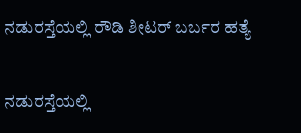ನಡುರಸ್ತೆಯಲ್ಲಿ ರೌಡಿ ಶೀಟರ್ ಬರ್ಬರ ಹತ್ಯೆ

ನಡುರಸ್ತೆಯಲ್ಲಿ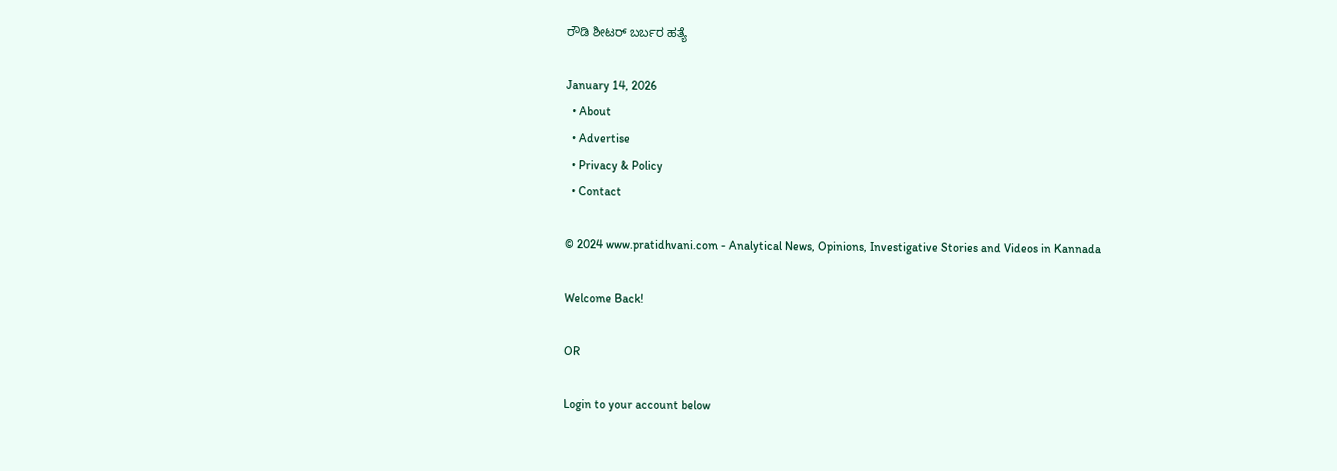ರೌಡಿ ಶೀಟರ್ ಬರ್ಬರ ಹತ್ಯೆ

January 14, 2026
  • About
  • Advertise
  • Privacy & Policy
  • Contact

© 2024 www.pratidhvani.com - Analytical News, Opinions, Investigative Stories and Videos in Kannada

Welcome Back!

OR

Login to your account below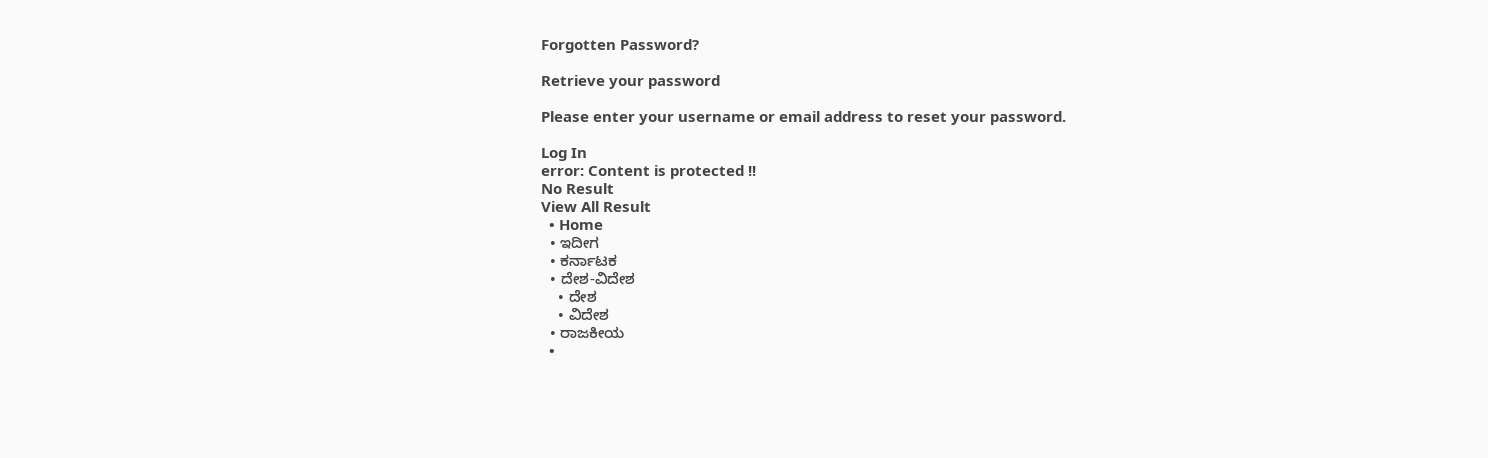Forgotten Password?

Retrieve your password

Please enter your username or email address to reset your password.

Log In
error: Content is protected !!
No Result
View All Result
  • Home
  • ಇದೀಗ
  • ಕರ್ನಾಟಕ
  • ದೇಶ-ವಿದೇಶ
    • ದೇಶ
    • ವಿದೇಶ
  • ರಾಜಕೀಯ
  •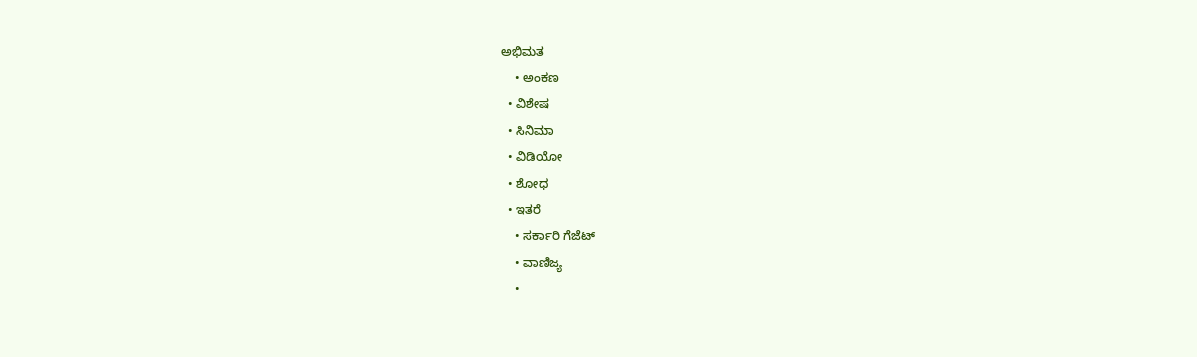ಅಭಿಮತ
    • ಅಂಕಣ
  • ವಿಶೇಷ
  • ಸಿನಿಮಾ
  • ವಿಡಿಯೋ
  • ಶೋಧ
  • ಇತರೆ
    • ಸರ್ಕಾರಿ ಗೆಜೆಟ್
    • ವಾಣಿಜ್ಯ
    •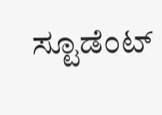ಸ್ಟೂಡೆಂಟ್‌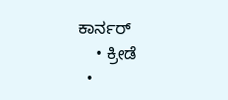ಕಾರ್ನರ್
    • ಕ್ರೀಡೆ
  •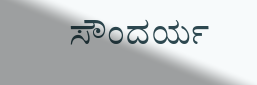ಸೌಂದರ್ಯ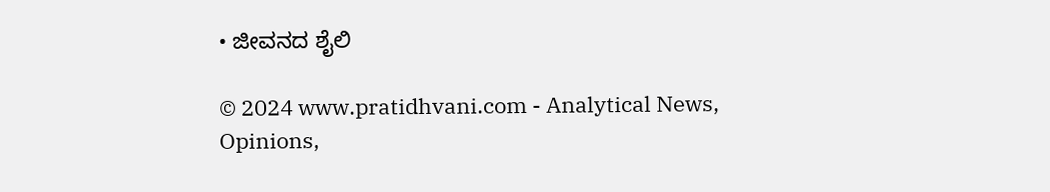• ಜೀವನದ ಶೈಲಿ

© 2024 www.pratidhvani.com - Analytical News, Opinions,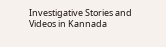Investigative Stories and Videos in Kannada